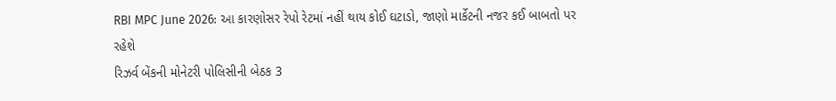RBI MPC June 2026: આ કારણોસર રેપો રેટમાં નહીં થાય કોઈ ઘટાડો, જાણો માર્કેટની નજર કઈ બાબતો પર રહેશે
રિઝર્વ બેંકની મોનેટરી પોલિસીની બેઠક 3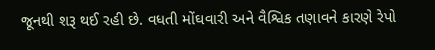જૂનથી શરૂ થઈ રહી છે. વધતી મોંઘવારી અને વૈશ્વિક તણાવને કારણે રેપો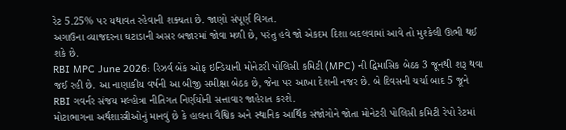રેટ 5.25% પર યથાવત રહેવાની શક્યતા છે. જાણો સંપૂર્ણ વિગત.
અગાઉના વ્યાજદરના ઘટાડાની અસર બજારમાં જોવા મળી છે, પરંતુ હવે જો એકદમ દિશા બદલવામાં આવે તો મુશ્કેલી ઊભી થઈ શકે છે.
RBI MPC June 2026: રિઝર્વ બેંક ઓફ ઇન્ડિયાની મોનેટરી પોલિસી કમિટી (MPC) ની દ્વિમાસિક બેઠક 3 જૂનથી શરૂ થવા જઈ રહી છે. આ નાણાકીય વર્ષની આ બીજી સમીક્ષા બેઠક છે, જેના પર આખા દેશની નજર છે. બે દિવસની ચર્ચા બાદ 5 જૂને RBI ગવર્નર સંજય મલ્હોત્રા નીતિગત નિર્ણયોની સત્તાવાર જાહેરાત કરશે.
મોટાભાગના અર્થશાસ્ત્રીઓનું માનવું છે કે હાલના વૈશ્વિક અને સ્થાનિક આર્થિક સંજોગોને જોતા મોનેટરી પોલિસી કમિટી રેપો રેટમાં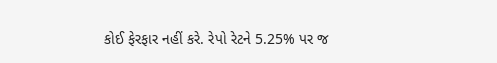કોઈ ફેરફાર નહીં કરે. રેપો રેટને 5.25% પર જ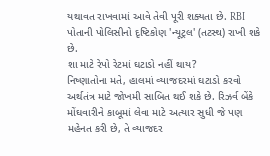યથાવત રાખવામાં આવે તેવી પૂરી શક્યતા છે. RBI પોતાની પોલિસીનો દૃષ્ટિકોણ 'ન્યૂટ્રલ' (તટસ્થ) રાખી શકે છે.
શા માટે રેપો રેટમાં ઘટાડો નહીં થાય?
નિષ્ણાતોના મતે, હાલમાં વ્યાજદરમાં ઘટાડો કરવો અર્થતંત્ર માટે જોખમી સાબિત થઈ શકે છે. રિઝર્વ બેંકે મોંઘવારીને કાબૂમાં લેવા માટે અત્યાર સુધી જે પણ મહેનત કરી છે, તે વ્યાજદર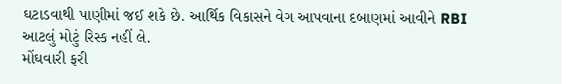ઘટાડવાથી પાણીમાં જઈ શકે છે. આર્થિક વિકાસને વેગ આપવાના દબાણમાં આવીને RBI આટલું મોટું રિસ્ક નહીં લે.
મોંઘવારી ફરી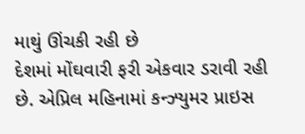માથું ઊંચકી રહી છે
દેશમાં મોંઘવારી ફરી એકવાર ડરાવી રહી છે. એપ્રિલ મહિનામાં કન્ઝ્યુમર પ્રાઇસ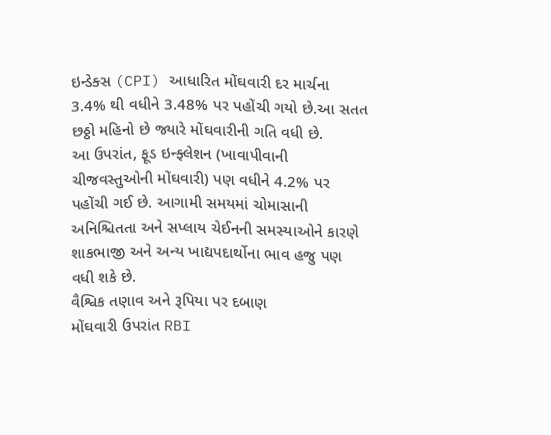ઇન્ડેક્સ (CPI) આધારિત મોંઘવારી દર માર્ચના 3.4% થી વધીને 3.48% પર પહોંચી ગયો છે.આ સતત છઠ્ઠો મહિનો છે જ્યારે મોંઘવારીની ગતિ વધી છે.
આ ઉપરાંત, ફૂડ ઇન્ફ્લેશન (ખાવાપીવાની ચીજવસ્તુઓની મોંઘવારી) પણ વધીને 4.2% પર પહોંચી ગઈ છે. આગામી સમયમાં ચોમાસાની અનિશ્ચિતતા અને સપ્લાય ચેઈનની સમસ્યાઓને કારણે શાકભાજી અને અન્ય ખાદ્યપદાર્થોના ભાવ હજુ પણ વધી શકે છે.
વૈશ્વિક તણાવ અને રૂપિયા પર દબાણ
મોંઘવારી ઉપરાંત RBI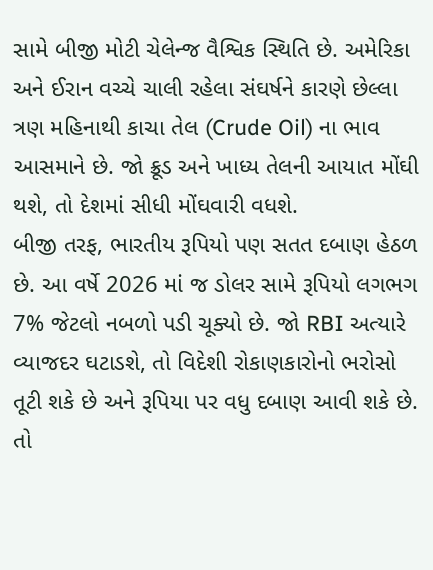સામે બીજી મોટી ચેલેન્જ વૈશ્વિક સ્થિતિ છે. અમેરિકા અને ઈરાન વચ્ચે ચાલી રહેલા સંઘર્ષને કારણે છેલ્લા ત્રણ મહિનાથી કાચા તેલ (Crude Oil) ના ભાવ આસમાને છે. જો ક્રૂડ અને ખાધ્ય તેલની આયાત મોંઘી થશે, તો દેશમાં સીધી મોંઘવારી વધશે.
બીજી તરફ, ભારતીય રૂપિયો પણ સતત દબાણ હેઠળ છે. આ વર્ષે 2026 માં જ ડોલર સામે રૂપિયો લગભગ 7% જેટલો નબળો પડી ચૂક્યો છે. જો RBI અત્યારે વ્યાજદર ઘટાડશે, તો વિદેશી રોકાણકારોનો ભરોસો તૂટી શકે છે અને રૂપિયા પર વધુ દબાણ આવી શકે છે.
તો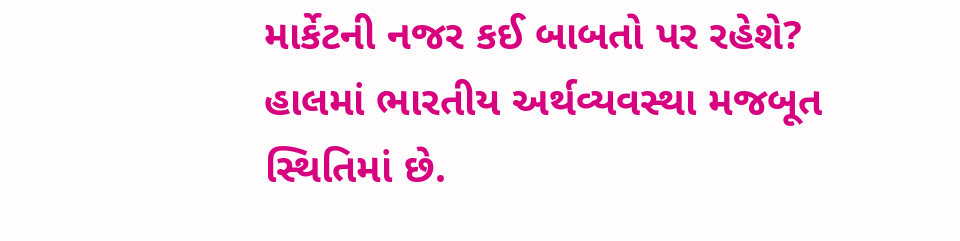માર્કેટની નજર કઈ બાબતો પર રહેશે?
હાલમાં ભારતીય અર્થવ્યવસ્થા મજબૂત સ્થિતિમાં છે.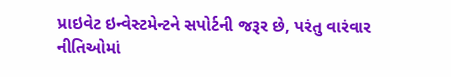પ્રાઇવેટ ઇન્વેસ્ટમેન્ટને સપોર્ટની જરૂર છે, પરંતુ વારંવાર નીતિઓમાં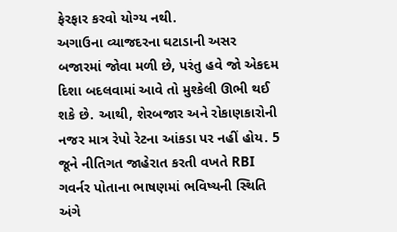ફેરફાર કરવો યોગ્ય નથી.
અગાઉના વ્યાજદરના ઘટાડાની અસર બજારમાં જોવા મળી છે, પરંતુ હવે જો એકદમ દિશા બદલવામાં આવે તો મુશ્કેલી ઊભી થઈ શકે છે. આથી, શેરબજાર અને રોકાણકારોની નજર માત્ર રેપો રેટના આંકડા પર નહીં હોય. 5 જૂને નીતિગત જાહેરાત કરતી વખતે RBI ગવર્નર પોતાના ભાષણમાં ભવિષ્યની સ્થિતિ અંગે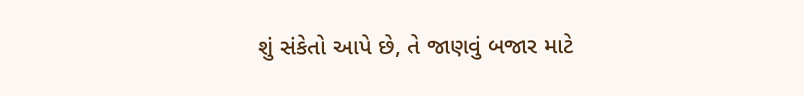શું સંકેતો આપે છે, તે જાણવું બજાર માટે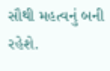સૌથી મહત્વનું બની રહેશે.